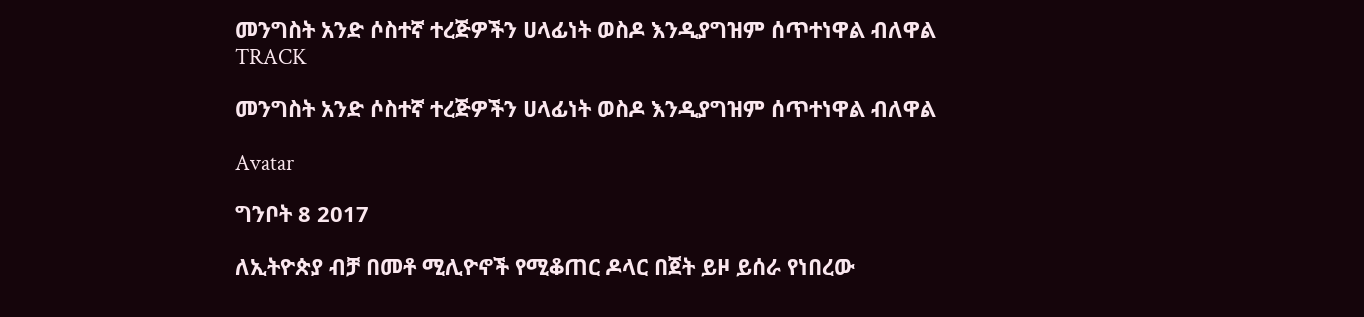መንግስት አንድ ሶስተኛ ተረጅዎችን ሀላፊነት ወስዶ እንዲያግዝም ሰጥተነዋል ብለዋል
TRACK

መንግስት አንድ ሶስተኛ ተረጅዎችን ሀላፊነት ወስዶ እንዲያግዝም ሰጥተነዋል ብለዋል

Avatar

ግንቦት 8 2017

ለኢትዮጵያ ብቻ በመቶ ሚሊዮኖች የሚቆጠር ዶላር በጀት ይዞ ይሰራ የነበረው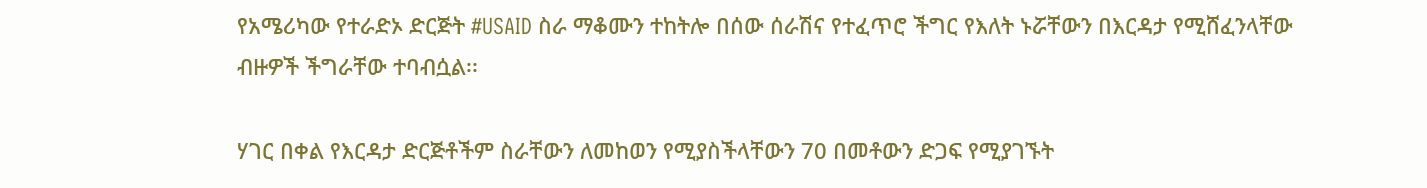የአሜሪካው የተራድኦ ድርጅት #USAID ስራ ማቆሙን ተከትሎ በሰው ሰራሽና የተፈጥሮ ችግር የእለት ኑሯቸውን በእርዳታ የሚሸፈንላቸው ብዙዎች ችግራቸው ተባብሷል፡፡

ሃገር በቀል የእርዳታ ድርጅቶችም ስራቸውን ለመከወን የሚያስችላቸውን 70 በመቶውን ድጋፍ የሚያገኙት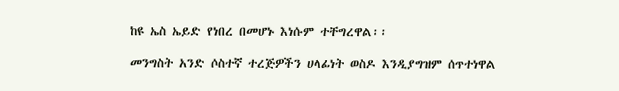ከዩ ኤስ ኤይድ የነበረ በመሆኑ እነሱም ተቸግረዋል፡፡

መንግስት አንድ ሶስተኛ ተረጅዎችን ሀላፊነት ወስዶ እንዲያግዝም ሰጥተነዋል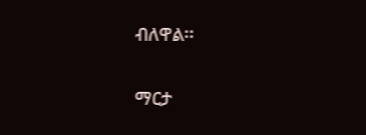ብለዋል፡፡

ማርታ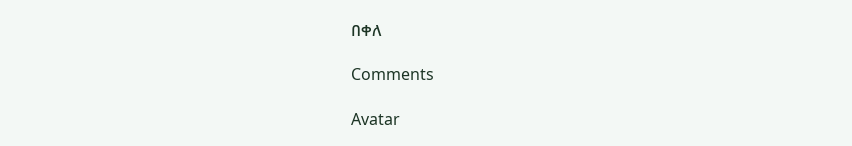በቀለ

Comments

Avatar